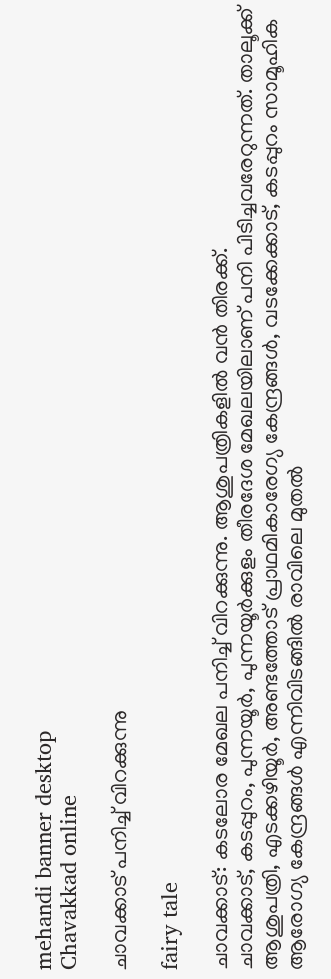mehandi banner desktop
Chavakkad online

ചാവക്കാട് പനിച്ച് വിറക്കുന്നു

fairy tale

ചാവക്കാട്: കടലോര മേഖല പനിച്ച് വിറക്കുന്നു. ആശുപത്രികളില്‍ വന്‍ തിരക്ക്.
ചാവക്കാട്, കടപ്പുറം, പുന്നയൂര്‍, പുന്നയൂര്‍ക്കുളം തീരദേശ മേഖലയിലാണ് പനി പിടിച്ചവരേറുന്നത്. താലൂക്ക് ആശുപത്രി, എടക്കഴിയൂര്‍, അണ്ടത്തോട് പ്രാഥമികാരേഗ്യ കേന്ദ്രങ്ങള്‍, വടക്കേക്കാട്, കടപ്പുറം സാമൂഹിക ആരോഗ്യ കേന്ദ്രങ്ങള്‍ എന്നിവിടങ്ങില്‍ രാവിലെ മുതല്‍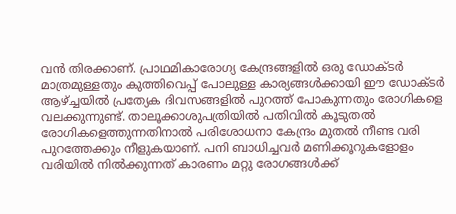വന്‍ തിരക്കാണ്. പ്രാഥമികാരോഗ്യ കേന്ദ്രങ്ങളില്‍ ഒരു ഡോക്ടര്‍ മാത്രമുള്ളതും കുത്തിവെപ്പ് പോലുള്ള കാര്യങ്ങള്‍ക്കായി ഈ ഡോക്ടര്‍ ആഴ്ച്ചയില്‍ പ്രത്യേക ദിവസങ്ങളില്‍ പുറത്ത് പോകുന്നതും രോഗികളെ വലക്കുന്നുണ്ട്. താലൂക്കാശുപത്രിയില്‍ പതിവില്‍ കൂടുതല്‍ രോഗികളെത്തുന്നതിനാല്‍ പരിശോധനാ കേന്ദ്രം മുതല്‍ നീണ്ട വരി പുറത്തേക്കും നീളുകയാണ്. പനി ബാധിച്ചവര്‍ മണിക്കൂറുകളോളം വരിയില്‍ നില്‍ക്കുന്നത് കാരണം മറ്റു രോഗങ്ങള്‍ക്ക്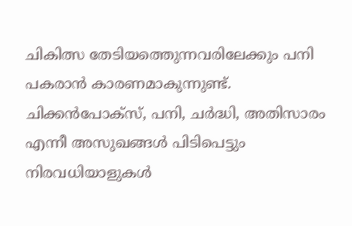ചികിത്സ തേടിയത്തെുന്നവരിലേക്കും പനി പകരാന്‍ കാരണമാകുന്നുണ്ട്.
ചിക്കന്‍പോക്സ്, പനി, ചര്‍ദ്ധി, അതിസാരം എന്നീ അസുഖങ്ങള്‍ പിടിപെട്ടും നിരവധിയാളുകള്‍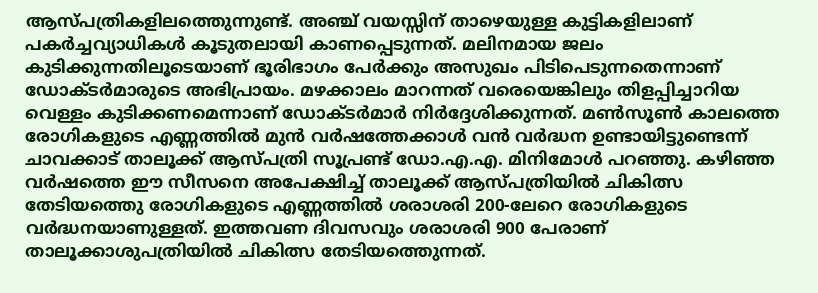ആസ്പത്രികളിലത്തെുന്നുണ്ട്. അഞ്ച് വയസ്സിന് താഴെയുള്ള കുട്ടികളിലാണ് പകര്‍ച്ചവ്യാധികള്‍ കൂടുതലായി കാണപ്പെടുന്നത്. മലിനമായ ജലം കുടിക്കുന്നതിലൂടെയാണ് ഭൂരിഭാഗം പേര്‍ക്കും അസുഖം പിടിപെടുന്നതെന്നാണ് ഡോക്ടര്‍മാരുടെ അഭിപ്രായം. മഴക്കാലം മാറന്നത് വരെയെങ്കിലും തിളപ്പിച്ചാറിയ വെള്ളം കുടിക്കണമെന്നാണ് ഡോക്ടര്‍മാര്‍ നിര്‍ദ്ദേശിക്കുന്നത്. മണ്‍സൂണ്‍ കാലത്തെ രോഗികളുടെ എണ്ണത്തില്‍ മുന്‍ വര്‍ഷത്തേക്കാള്‍ വന്‍ വര്‍ദ്ധന ഉണ്ടായിട്ടുണ്ടെന്ന് ചാവക്കാട് താലൂക്ക് ആസ്പത്രി സൂപ്രണ്ട് ഡോ.എ.എ. മിനിമോള്‍ പറഞ്ഞു. കഴിഞ്ഞ വര്‍ഷത്തെ ഈ സീസനെ അപേക്ഷിച്ച് താലൂക്ക് ആസ്പത്രിയില്‍ ചികിത്സ തേടിയത്തെു രോഗികളുടെ എണ്ണത്തില്‍ ശരാശരി 200-ലേറെ രോഗികളുടെ വര്‍ദ്ധനയാണുള്ളത്. ഇത്തവണ ദിവസവും ശരാശരി 900 പേരാണ് താലൂക്കാശുപത്രിയില്‍ ചികിത്സ തേടിയത്തെുന്നത്.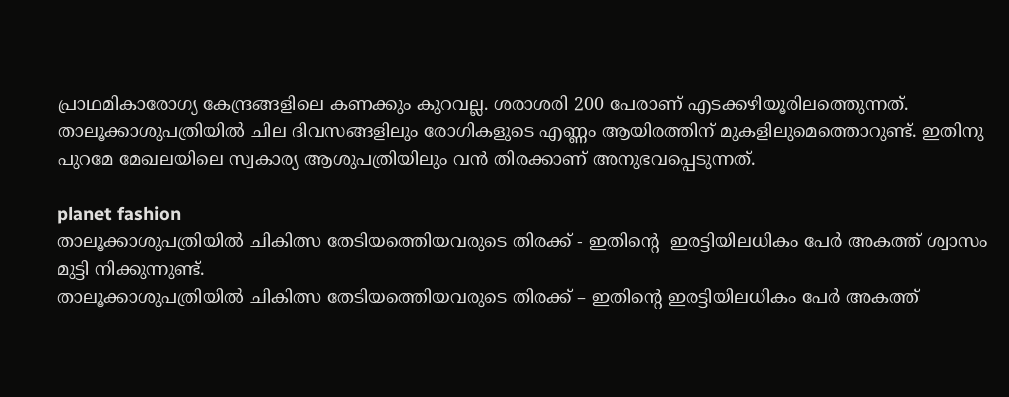പ്രാഥമികാരോഗ്യ കേന്ദ്രങ്ങളിലെ കണക്കും കുറവല്ല. ശരാശരി 200 പേരാണ് എടക്കഴിയൂരിലത്തെുന്നത്. താലൂക്കാശുപത്രിയില്‍ ചില ദിവസങ്ങളിലും രോഗികളുടെ എണ്ണം ആയിരത്തിന് മുകളിലുമെത്തൊറുണ്ട്. ഇതിനു പുറമേ മേഖലയിലെ സ്വകാര്യ ആശുപത്രിയിലും വന്‍ തിരക്കാണ് അനുഭവപ്പെടുന്നത്.

planet fashion
താലൂക്കാശുപത്രിയില്‍ ചികിത്സ തേടിയത്തെിയവരുടെ തിരക്ക് - ഇതിന്‍റെ  ഇരട്ടിയിലധികം പേര്‍ അകത്ത് ശ്വാസം മുട്ടി നിക്കുന്നുണ്ട്.
താലൂക്കാശുപത്രിയില്‍ ചികിത്സ തേടിയത്തെിയവരുടെ തിരക്ക് – ഇതിന്‍റെ ഇരട്ടിയിലധികം പേര്‍ അകത്ത്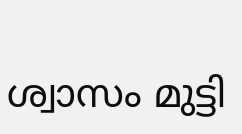ശ്വാസം മുട്ടി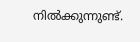നില്‍ക്കുന്നുണ്ട്.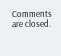Comments are closed.